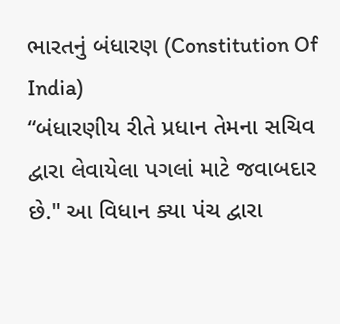ભારતનું બંધારણ (Constitution Of India)
“બંધારણીય રીતે પ્રધાન તેમના સચિવ દ્વારા લેવાયેલા પગલાં માટે જવાબદાર છે." આ વિધાન ક્યા પંચ દ્વારા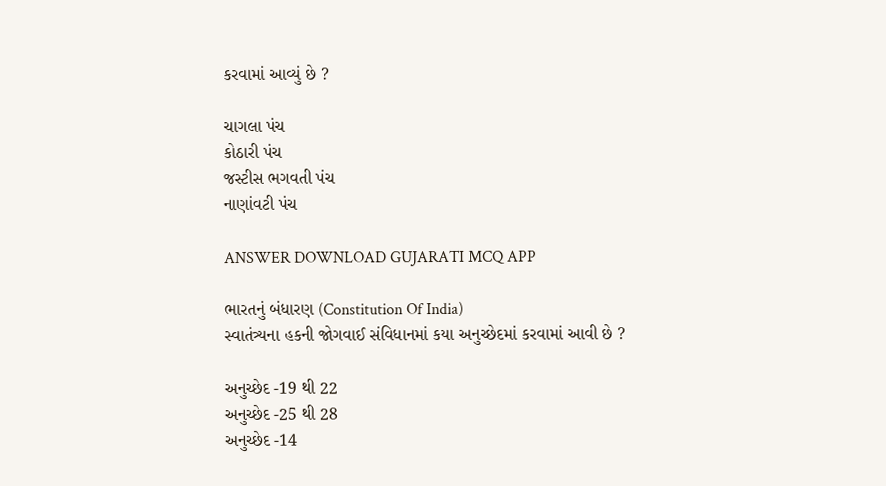કરવામાં આવ્યું છે ?

ચાગલા પંચ
કોઠારી પંચ
જસ્ટીસ ભગવતી પંચ
નાણાંવટી પંચ

ANSWER DOWNLOAD GUJARATI MCQ APP

ભારતનું બંધારણ (Constitution Of India)
સ્વાતંત્ર્યના હકની જોગવાઈ સંવિધાનમાં કયા અનુચ્છેદમાં કરવામાં આવી છે ?

અનુચ્છેદ -19 થી 22
અનુચ્છેદ -25 થી 28
અનુચ્છેદ -14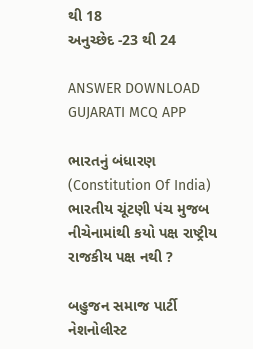થી 18
અનુચ્છેદ -23 થી 24

ANSWER DOWNLOAD GUJARATI MCQ APP

ભારતનું બંધારણ (Constitution Of India)
ભારતીય ચૂંટણી પંચ મુજબ નીચેનામાંથી કયો પક્ષ રાષ્ટ્રીય રાજકીય પક્ષ નથી ?

બહુજન સમાજ પાર્ટી
નેશનોલીસ્ટ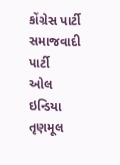કોંગ્રેસ પાર્ટી
સમાજવાદી પાર્ટી
ઓલ ઇન્ડિયા તૃણમૂલ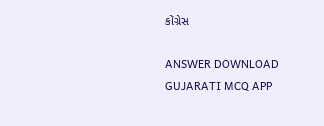કોંગ્રેસ

ANSWER DOWNLOAD GUJARATI MCQ APP